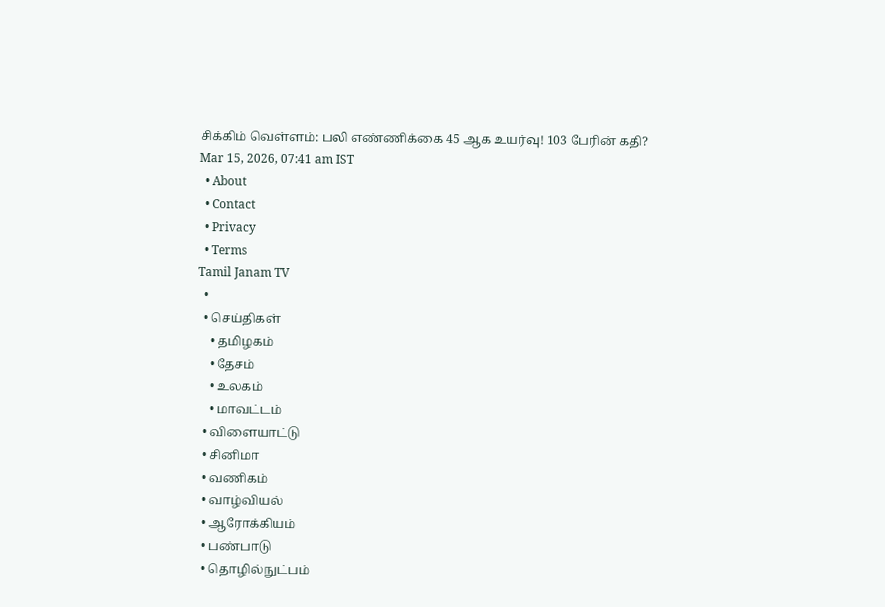சிக்கிம் வெள்ளம்: பலி எண்ணிக்கை 45 ஆக உயர்வு! 103 பேரின் கதி?
Mar 15, 2026, 07:41 am IST
  • About
  • Contact
  • Privacy
  • Terms
Tamil Janam TV
  •
  • செய்திகள்
    • தமிழகம்
    • தேசம்
    • உலகம்
    • மாவட்டம்
  • விளையாட்டு
  • சினிமா
  • வணிகம்
  • வாழ்வியல்
  • ஆரோக்கியம்
  • பண்பாடு
  • தொழில்நுட்பம்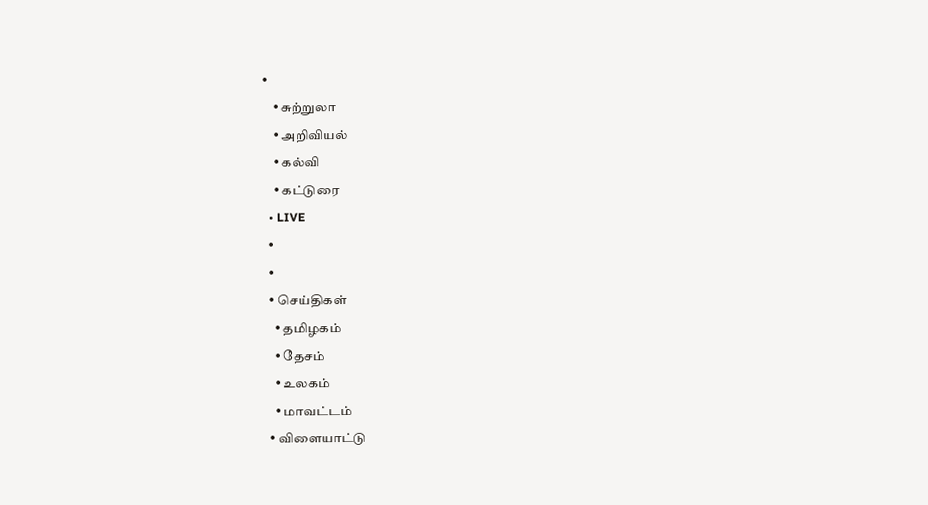•
    • சுற்றுலா
    • அறிவியல்
    • கல்வி
    • கட்டுரை
  • LIVE
  •
  •
  • செய்திகள்
    • தமிழகம்
    • தேசம்
    • உலகம்
    • மாவட்டம்
  • விளையாட்டு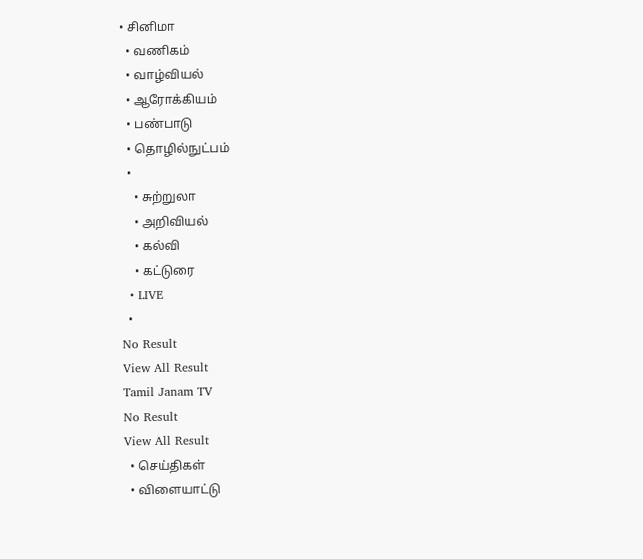• சினிமா
  • வணிகம்
  • வாழ்வியல்
  • ஆரோக்கியம்
  • பண்பாடு
  • தொழில்நுட்பம்
  •
    • சுற்றுலா
    • அறிவியல்
    • கல்வி
    • கட்டுரை
  • LIVE
  •
No Result
View All Result
Tamil Janam TV
No Result
View All Result
  • செய்திகள்
  • விளையாட்டு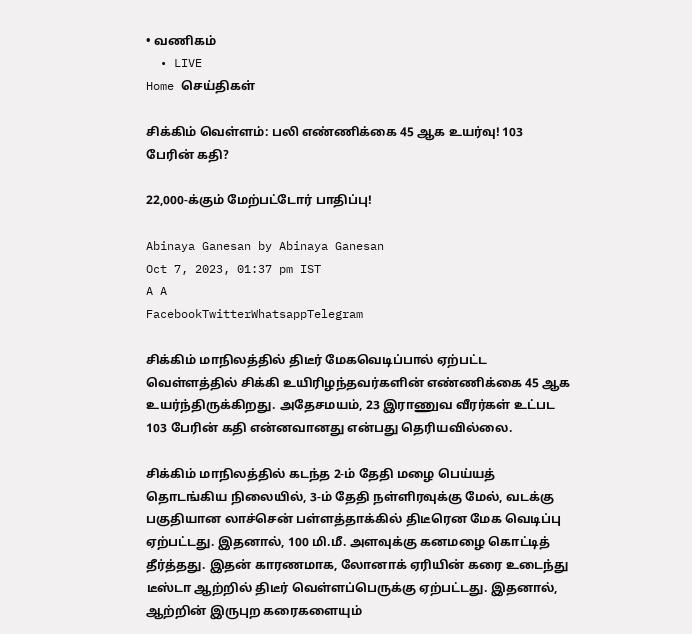• வணிகம்
  • LIVE
Home செய்திகள்

சிக்கிம் வெள்ளம்: பலி எண்ணிக்கை 45 ஆக உயர்வு! 103 பேரின் கதி?

22,000-க்கும் மேற்பட்டோர் பாதிப்பு!

Abinaya Ganesan by Abinaya Ganesan
Oct 7, 2023, 01:37 pm IST
A A
FacebookTwitterWhatsappTelegram

சிக்கிம் மாநிலத்தில் திடீர் மேகவெடிப்பால் ஏற்பட்ட வெள்ளத்தில் சிக்கி உயிரிழந்தவர்களின் எண்ணிக்கை 45 ஆக உயர்ந்திருக்கிறது. அதேசமயம், 23 இராணுவ வீரர்கள் உட்பட 103 பேரின் கதி என்னவானது என்பது தெரியவில்லை.

சிக்கிம் மாநிலத்தில் கடந்த 2-ம் தேதி மழை பெய்யத் தொடங்கிய நிலையில், 3-ம் தேதி நள்ளிரவுக்கு மேல், வடக்கு பகுதியான லாச்சென் பள்ளத்தாக்கில் திடீரென மேக வெடிப்பு ஏற்பட்டது. இதனால், 100 மி.மீ. அளவுக்கு கனமழை கொட்டித் தீர்த்தது. இதன் காரணமாக, லோனாக் ஏரியின் கரை உடைந்து டீஸ்டா ஆற்றில் திடீர் வெள்ளப்பெருக்கு ஏற்பட்டது. இதனால், ஆற்றின் இருபுற கரைகளையும்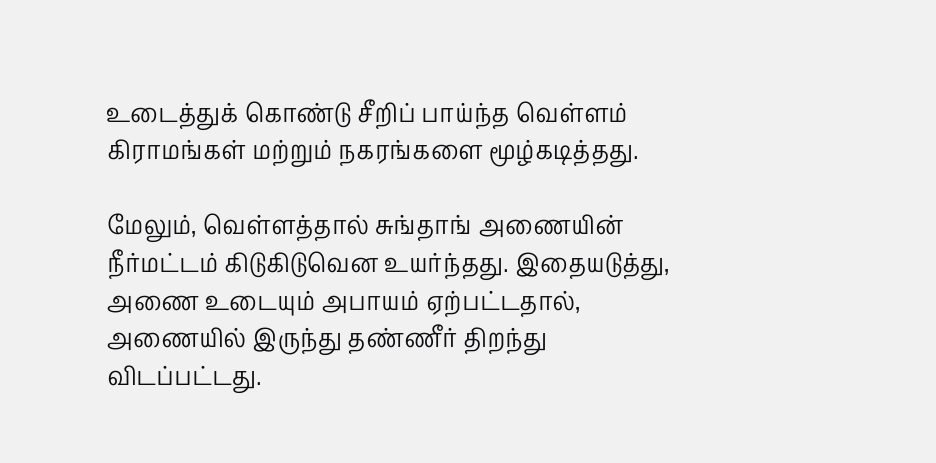உடைத்துக் கொண்டு சீறிப் பாய்ந்த வெள்ளம் கிராமங்கள் மற்றும் நகரங்களை மூழ்கடித்தது.

மேலும், வெள்ளத்தால் சுங்தாங் அணையின் நீர்மட்டம் கிடுகிடுவென உயர்ந்தது. இதையடுத்து, அணை உடையும் அபாயம் ஏற்பட்டதால், அணையில் இருந்து தண்ணீர் திறந்து விடப்பட்டது.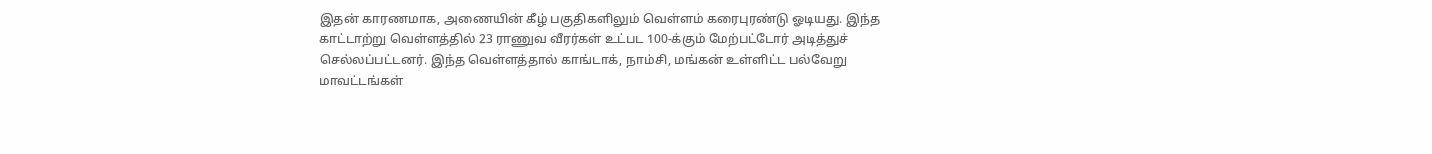இதன் காரணமாக, அணையின் கீழ் பகுதிகளிலும் வெள்ளம் கரைபுரண்டு ஓடியது. இந்த காட்டாற்று வெள்ளத்தில் 23 ராணுவ வீரர்கள் உட்பட 100-க்கும் மேற்பட்டோர் அடித்துச் செல்லப்பட்டனர். இந்த வெள்ளத்தால் காங்டாக், நாம்சி, மங்கன் உள்ளிட்ட பல்வேறு மாவட்டங்கள்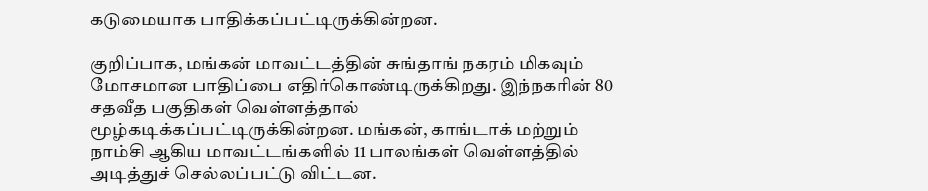கடுமையாக பாதிக்கப்பட்டிருக்கின்றன.

குறிப்பாக, மங்கன் மாவட்டத்தின் சுங்தாங் நகரம் மிகவும் மோசமான பாதிப்பை எதிர்கொண்டிருக்கிறது. இந்நகரின் 80 சதவீத பகுதிகள் வெள்ளத்தால் மூழ்கடிக்கப்பட்டிருக்கின்றன. மங்கன், காங்டாக் மற்றும் நாம்சி ஆகிய மாவட்டங்களில் 11 பாலங்கள் வெள்ளத்தில் அடித்துச் செல்லப்பட்டு விட்டன.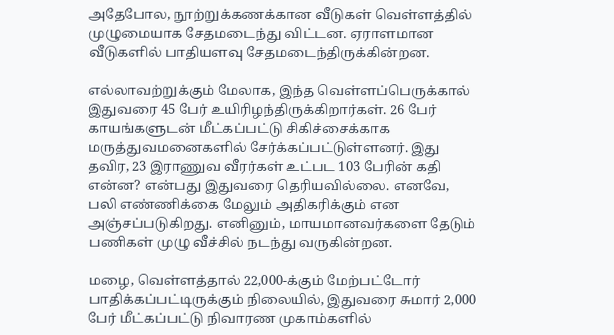அதேபோல, நூற்றுக்கணக்கான வீடுகள் வெள்ளத்தில் முழுமையாக சேதமடைந்து விட்டன. ஏராளமான வீடுகளில் பாதியளவு சேதமடைந்திருக்கின்றன.

எல்லாவற்றுக்கும் மேலாக, இந்த வெள்ளப்பெருக்கால் இதுவரை 45 பேர் உயிரிழந்திருக்கிறார்கள். 26 பேர் காயங்களுடன் மீட்கப்பட்டு சிகிச்சைக்காக மருத்துவமனைகளில் சேர்க்கப்பட்டுள்ளனர். இது தவிர, 23 இராணுவ வீரர்கள் உட்பட 103 பேரின் கதி என்ன? என்பது இதுவரை தெரியவில்லை. எனவே, பலி எண்ணிக்கை மேலும் அதிகரிக்கும் என அஞ்சப்படுகிறது. எனினும், மாயமானவர்களை தேடும் பணிகள் முழு வீச்சில் நடந்து வருகின்றன.

மழை, வெள்ளத்தால் 22,000-க்கும் மேற்பட்டோர் பாதிக்கப்பட்டிருக்கும் நிலையில், இதுவரை சுமார் 2,000 பேர் மீட்கப்பட்டு நிவாரண முகாம்களில்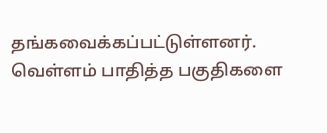தங்கவைக்கப்பட்டுள்ளனர். வெள்ளம் பாதித்த பகுதிகளை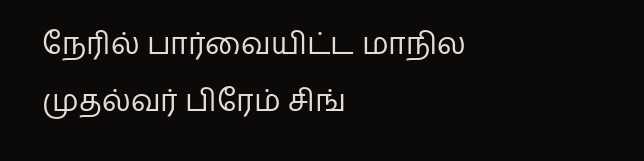நேரில் பார்வையிட்ட மாநில முதல்வர் பிரேம் சிங்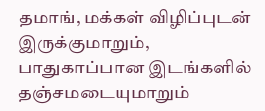தமாங், மக்கள் விழிப்புடன் இருக்குமாறும், பாதுகாப்பான இடங்களில் தஞ்சமடையுமாறும்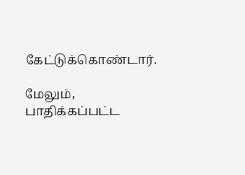கேட்டுக்கொண்டார்.

மேலும், பாதிக்கப்பட்ட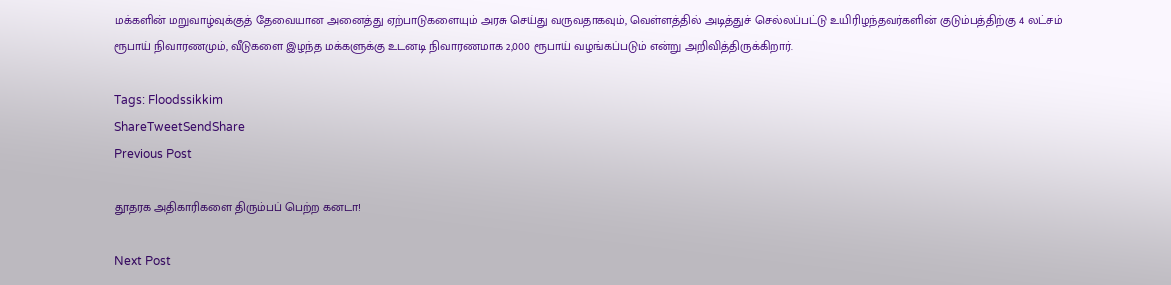மக்களின் மறுவாழ்வுக்குத் தேவையான அனைத்து ஏற்பாடுகளையும் அரசு செய்து வருவதாகவும், வெள்ளத்தில் அடித்துச் செல்லப்பட்டு உயிரிழந்தவர்களின் குடும்பத்திற்கு 4 லட்சம் ரூபாய் நிவாரணமும், வீடுகளை இழந்த மக்களுக்கு உடனடி நிவாரணமாக 2,000 ரூபாய் வழங்கப்படும் என்று அறிவித்திருக்கிறார்.

Tags: Floodssikkim
ShareTweetSendShare
Previous Post

தூதரக அதிகாரிகளை திரும்பப் பெற்ற கனடா!

Next Post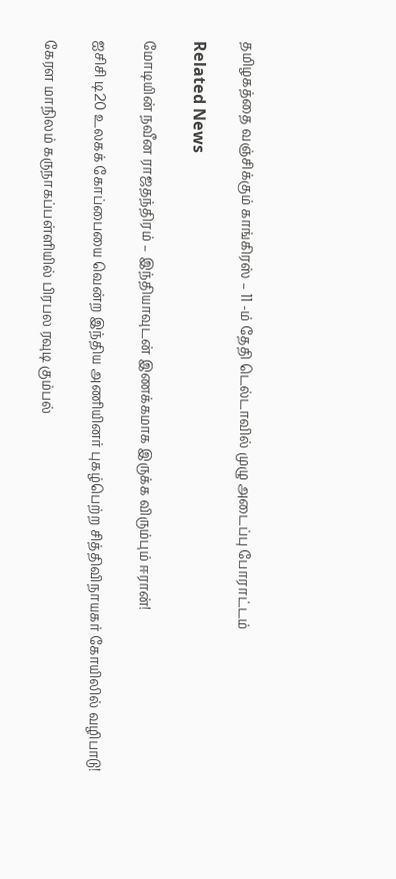தமிழகத்தை வஞ்சிக்கும் காங்கிரஸ் – 11 -ம் தேதி டெல்டாவில் முழு அடைப்பு போராட்டம்

Related News

மோடியின் நவீன ராஜதந்திரம் – இந்தியாவுடன் இணக்கமாக இருக்க விரும்பும் ஈரான்!

ஐசிசி டி20 உலகக் கோப்பையை வென்ற இந்திய அணியினர் புகழ்பெற்ற சித்திவிநாயகர் கோயிலில் வழிபாடு!

கேரள மாநிலம் கருநாகப்பள்ளியில் பிரபல ரவுடி கும்பல்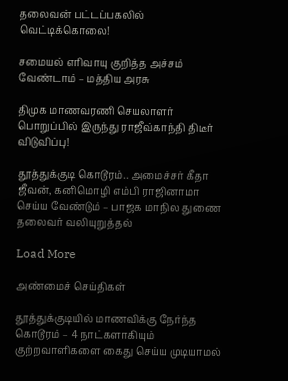தலைவன் பட்டப்பகலில் வெட்டிக்கொலை!

சமையல் எரிவாயு குறித்த அச்சம் வேண்டாம் – மத்திய அரசு

திமுக மாணவரணி செயலாளர் பொறுப்பில் இருந்து ராஜீவ்காந்தி திடீர் விடுவிப்பு!

தூத்துக்குடி கொடூரம்.. அமைச்சர் கீதா ஜீவன், கனிமொழி எம்பி ராஜினாமா செய்ய வேண்டும் – பாஜக மாநில துணை தலைவர் வலியுறுத்தல்

Load More

அண்மைச் செய்திகள்

தூத்துக்குடியில் மாணவிக்கு நேர்ந்த கொடூரம் – 4 நாட்களாகியும் குற்றவாளிகளை கைது செய்ய முடியாமல்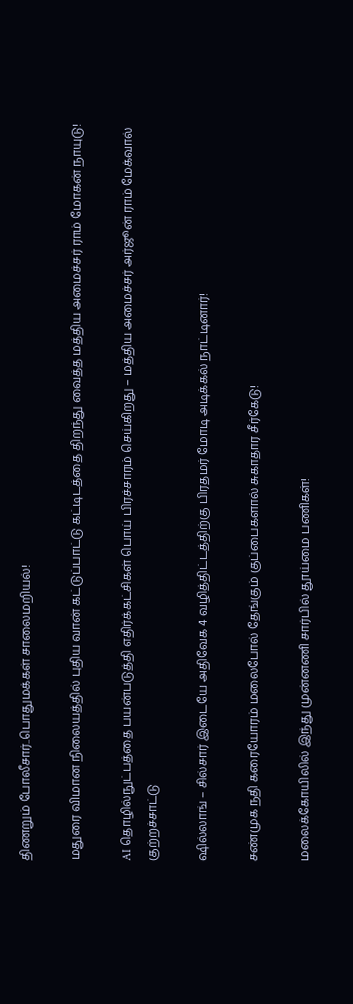திணறும் போலீசார்..பொதுமக்கள் சாலைமறியல்!

மதுரை விமான நிலையத்தில் புதிய வான் கட்டுப்பாட்டு கட்டிடத்தை திறந்து வைத்த மத்திய அமைச்சர் ராம் மோகன் நாயுடு!

AI தொழில்நுட்பத்தை பயன்படுத்தி எதிர்க்கட்சிகள் பொய் பிரச்சாரம் செய்கிறது – மத்திய அமைச்சர் அர்ஜூன் ராம் மேக்வால் குற்றச்சாட்டு

ஷில்லாங் – சில்சார் இடையே அதிவேக 4 வழித்திட்டத்திற்கு பிரதமர் மோடி அடிக்கல் நாட்டினார்!

சண்முக நதி கரையோரம் மலைபோல் தேங்கும் குப்பைகளால் சுகாதார சீர்கேடு!

மலைக்கோயிலில் இந்து முன்னணி சார்பில் தூய்மை பணிகள்!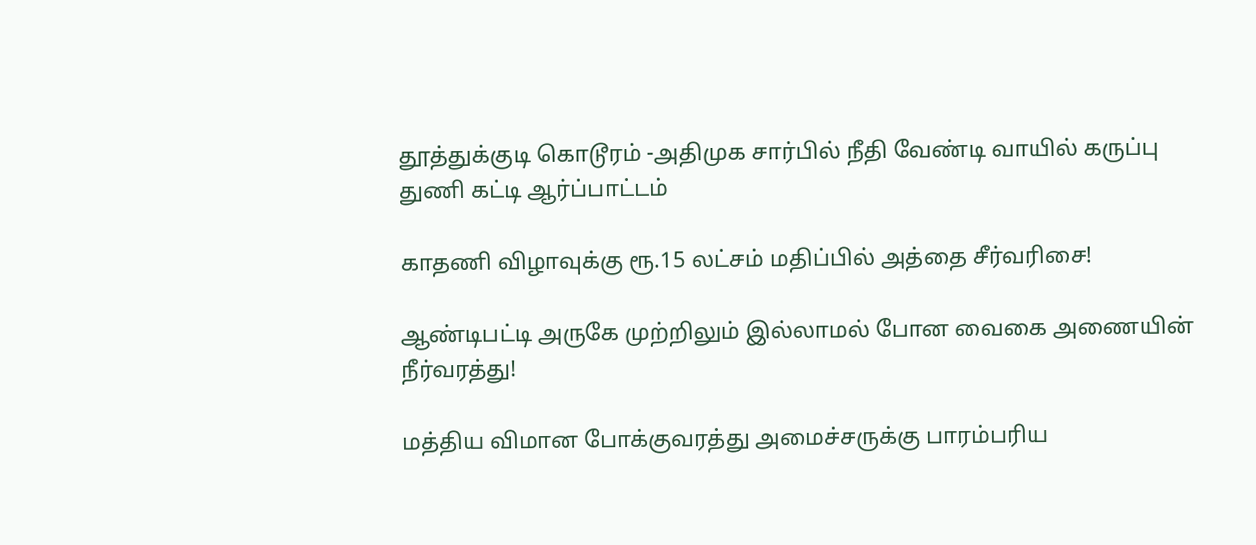தூத்துக்குடி கொடூரம் -அதிமுக சார்பில் நீதி வேண்டி வாயில் கருப்பு துணி கட்டி ஆர்ப்பாட்டம்

காதணி விழாவுக்கு ரூ.15 லட்சம் மதிப்பில் அத்தை சீர்வரிசை!

ஆண்டிபட்டி அருகே முற்றிலும் இல்லாமல் போன வைகை அணையின் நீர்வரத்து!

மத்திய விமான போக்குவரத்து அமைச்சருக்கு பாரம்பரிய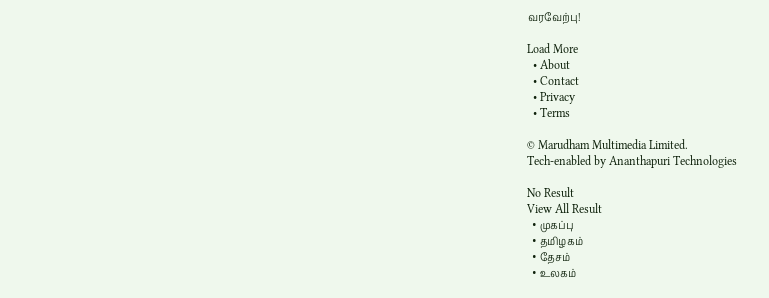வரவேற்பு!

Load More
  • About
  • Contact
  • Privacy
  • Terms

© Marudham Multimedia Limited.
Tech-enabled by Ananthapuri Technologies

No Result
View All Result
  • முகப்பு
  • தமிழகம்
  • தேசம்
  • உலகம்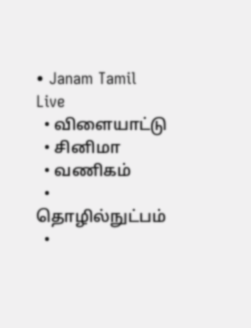• Janam Tamil Live
  • விளையாட்டு
  • சினிமா
  • வணிகம்
  • தொழில்நுட்பம்
  •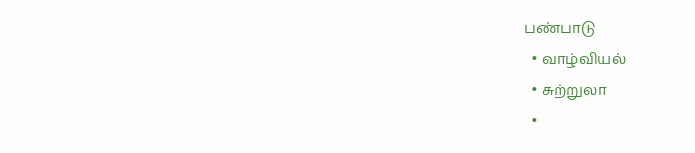பண்பாடு
  • வாழ்வியல்
  • சுற்றுலா
  •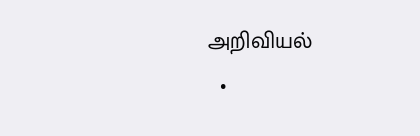அறிவியல்
  •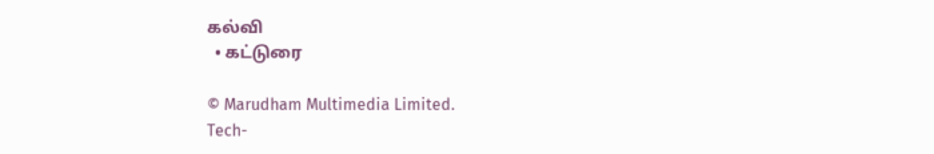கல்வி
  • கட்டுரை

© Marudham Multimedia Limited.
Tech-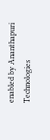enabled by Ananthapuri Technologies